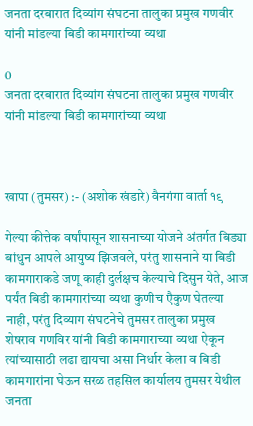जनता दरबारात दिव्यांग संघटना तालुका प्रमुख गणवीर यांनी मांडल्या बिडी कामगारांच्या व्यथा

0
जनता दरबारात दिव्यांग संघटना तालुका प्रमुख गणवीर यांनी मांडल्या बिडी कामगारांच्या व्यथा



खापा (तुमसर) :- (अशोक खंडारे) वैनगंगा वार्ता १९

गेल्या कीत्तेक वर्षांपासून शासनाच्या योजने अंतर्गत बिड्या बांधुन आपले आयुष्य झिजवले, परंतु शासनाने या बिडी कामगाराकडे जणू काही दुर्लक्षच केल्याचे दिसुन येते, आज पर्यंत बिडी कामगारांच्या व्यथा कुणीच एैकुण घेतल्या नाही, परंतु दिव्याग संघटनेचे तुमसर तालुका प्रमुख शेषराव गणविर यांनी बिडी कामगाराच्या व्यथा ऐकून त्यांच्यासाठी लढा द्यायचा असा निर्धार केला व बिडी कामगारांना घेऊन सरळ तहसिल कार्यालय तुमसर येथील जनता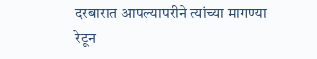दरबारात आपल्यापरीने त्यांच्या मागण्या रेटून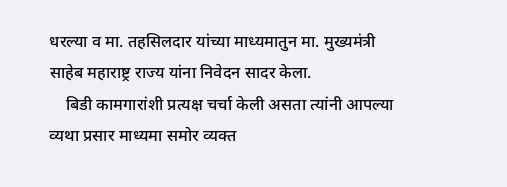धरल्या व मा. तहसिलदार यांच्या माध्यमातुन मा. मुख्यमंत्री साहेब महाराष्ट्र राज्य यांना निवेदन सादर केला.
    बिडी कामगारांशी प्रत्यक्ष चर्चा केली असता त्यांनी आपल्या व्यथा प्रसार माध्यमा समोर व्यक्त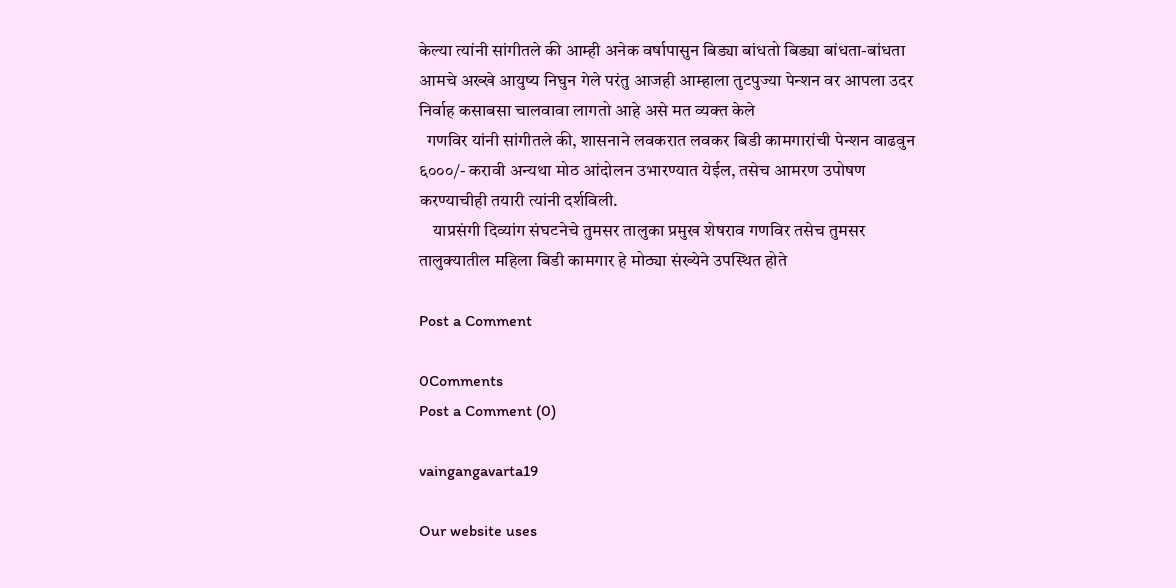केल्या त्यांनी सांगीतले की आम्ही अनेक वर्षापासुन बिड्या बांधतो बिड्या बांधता-बांधता आमचे अख्खे आयुष्य निघुन गेले परंतु आजही आम्हाला तुटपुज्या पेन्शन वर आपला उदर निर्वाह कसाबसा चालवावा लागतो आहे असे मत व्यक्त केले
  गणविर यांनी सांगीतले की, शासनाने लवकरात लवकर बिडी कामगारांची पेन्शन वाढवुन ६०००/- करावी अन्यथा मोठ आंदोलन उभारण्यात येईल, तसेच आमरण उपोषण करण्याचीही तयारी त्यांनी दर्शविली.
    याप्रसंगी दिव्यांग संघटनेचे तुमसर तालुका प्रमुख शेषराव गणविर तसेच तुमसर तालुक्यातील महिला बिडी कामगार हे मोठ्या संख्येने उपस्थित होते

Post a Comment

0Comments
Post a Comment (0)

vaingangavarta19

Our website uses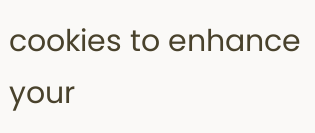cookies to enhance your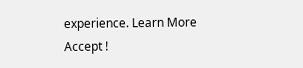experience. Learn More
Accept !